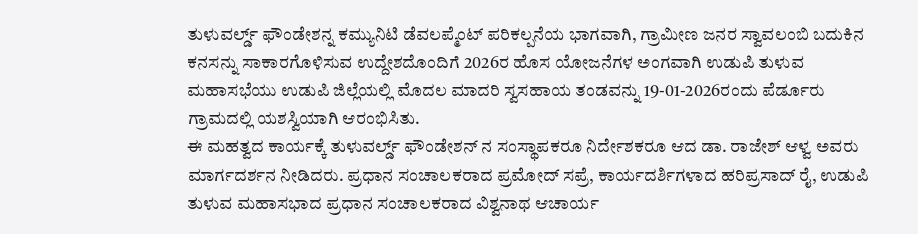ತುಳುವರ್ಲ್ಡ್ ಫೌಂಡೇಶನ್ನ ಕಮ್ಯುನಿಟಿ ಡೆವಲಪ್ಮೆಂಟ್ ಪರಿಕಲ್ಪನೆಯ ಭಾಗವಾಗಿ, ಗ್ರಾಮೀಣ ಜನರ ಸ್ವಾವಲಂಬಿ ಬದುಕಿನ ಕನಸನ್ನು ಸಾಕಾರಗೊಳಿಸುವ ಉದ್ದೇಶದೊಂದಿಗೆ 2026ರ ಹೊಸ ಯೋಜನೆಗಳ ಅಂಗವಾಗಿ ಉಡುಪಿ ತುಳುವ ಮಹಾಸಭೆಯು ಉಡುಪಿ ಜಿಲ್ಲೆಯಲ್ಲಿ ಮೊದಲ ಮಾದರಿ ಸ್ವಸಹಾಯ ತಂಡವನ್ನು 19-01-2026ರಂದು ಪೆರ್ಡೂರು ಗ್ರಾಮದಲ್ಲಿ ಯಶಸ್ವಿಯಾಗಿ ಆರಂಭಿಸಿತು.
ಈ ಮಹತ್ವದ ಕಾರ್ಯಕ್ಕೆ ತುಳುವರ್ಲ್ಡ್ ಫೌಂಡೇಶನ್ ನ ಸಂಸ್ಥಾಪಕರೂ ನಿರ್ದೇಶಕರೂ ಆದ ಡಾ. ರಾಜೇಶ್ ಆಳ್ವ ಅವರು ಮಾರ್ಗದರ್ಶನ ನೀಡಿದರು. ಪ್ರಧಾನ ಸಂಚಾಲಕರಾದ ಪ್ರಮೋದ್ ಸಪ್ರೆ, ಕಾರ್ಯದರ್ಶಿಗಳಾದ ಹರಿಪ್ರಸಾದ್ ರೈ, ಉಡುಪಿ ತುಳುವ ಮಹಾಸಭಾದ ಪ್ರಧಾನ ಸಂಚಾಲಕರಾದ ವಿಶ್ವನಾಥ ಆಚಾರ್ಯ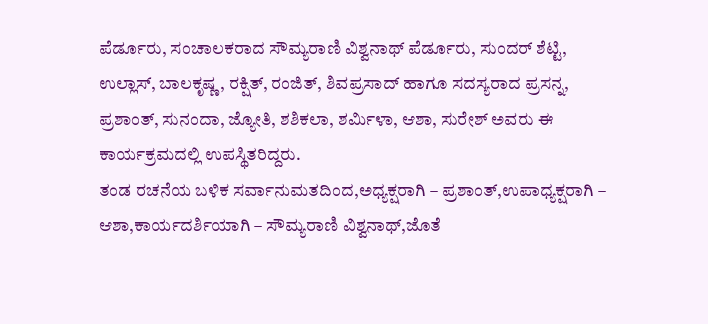ಪೆರ್ಡೂರು, ಸಂಚಾಲಕರಾದ ಸೌಮ್ಯರಾಣಿ ವಿಶ್ವನಾಥ್ ಪೆರ್ಡೂರು, ಸುಂದರ್ ಶೆಟ್ಟಿ, ಉಲ್ಲಾಸ್, ಬಾಲಕೃಷ್ಣ, ರಕ್ಷಿತ್, ರಂಜಿತ್, ಶಿವಪ್ರಸಾದ್ ಹಾಗೂ ಸದಸ್ಯರಾದ ಪ್ರಸನ್ನ, ಪ್ರಶಾಂತ್, ಸುನಂದಾ, ಜ್ಯೋತಿ, ಶಶಿಕಲಾ, ಶರ್ಮಿಳಾ, ಆಶಾ, ಸುರೇಶ್ ಅವರು ಈ ಕಾರ್ಯಕ್ರಮದಲ್ಲಿ ಉಪಸ್ಥಿತರಿದ್ದರು.
ತಂಡ ರಚನೆಯ ಬಳಿಕ ಸರ್ವಾನುಮತದಿಂದ,ಅಧ್ಯಕ್ಷರಾಗಿ – ಪ್ರಶಾಂತ್,ಉಪಾಧ್ಯಕ್ಷರಾಗಿ – ಆಶಾ,ಕಾರ್ಯದರ್ಶಿಯಾಗಿ – ಸೌಮ್ಯರಾಣಿ ವಿಶ್ವನಾಥ್,ಜೊತೆ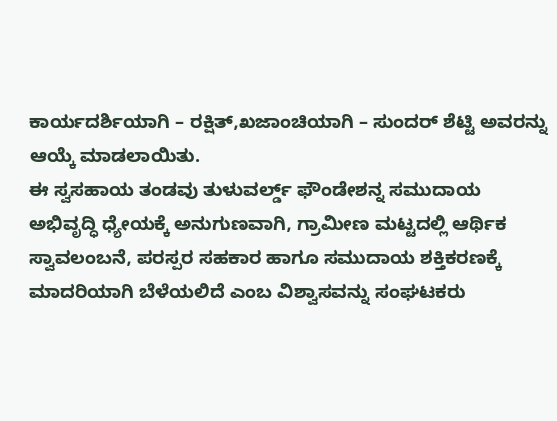ಕಾರ್ಯದರ್ಶಿಯಾಗಿ – ರಕ್ಷಿತ್,ಖಜಾಂಚಿಯಾಗಿ – ಸುಂದರ್ ಶೆಟ್ಟಿ ಅವರನ್ನು ಆಯ್ಕೆ ಮಾಡಲಾಯಿತು.
ಈ ಸ್ವಸಹಾಯ ತಂಡವು ತುಳುವರ್ಲ್ಡ್ ಫೌಂಡೇಶನ್ನ ಸಮುದಾಯ ಅಭಿವೃದ್ಧಿ ಧ್ಯೇಯಕ್ಕೆ ಅನುಗುಣವಾಗಿ, ಗ್ರಾಮೀಣ ಮಟ್ಟದಲ್ಲಿ ಆರ್ಥಿಕ ಸ್ವಾವಲಂಬನೆ, ಪರಸ್ಪರ ಸಹಕಾರ ಹಾಗೂ ಸಮುದಾಯ ಶಕ್ತಿಕರಣಕ್ಕೆ ಮಾದರಿಯಾಗಿ ಬೆಳೆಯಲಿದೆ ಎಂಬ ವಿಶ್ವಾಸವನ್ನು ಸಂಘಟಕರು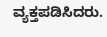ವ್ಯಕ್ತಪಡಿಸಿದರು.